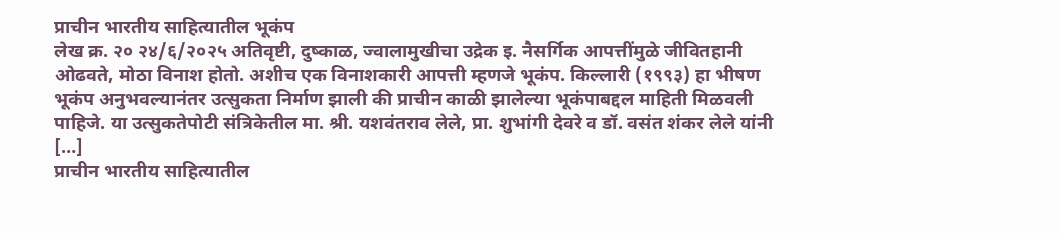प्राचीन भारतीय साहित्यातील भूकंप
लेख क्र. २० २४/६/२०२५ अतिवृष्टी, दुष्काळ, ज्वालामुखीचा उद्रेक इ. नैसर्गिक आपत्तींमुळे जीवितहानी ओढवते, मोठा विनाश होतो. अशीच एक विनाशकारी आपत्ती म्हणजे भूकंप. किल्लारी (१९९३) हा भीषण भूकंप अनुभवल्यानंतर उत्सुकता निर्माण झाली की प्राचीन काळी झालेल्या भूकंपाबद्दल माहिती मिळवली पाहिजे. या उत्सुकतेपोटी संत्रिकेतील मा. श्री. यशवंतराव लेले, प्रा. शुभांगी देवरे व डॉ. वसंत शंकर लेले यांनी […]
प्राचीन भारतीय साहित्यातील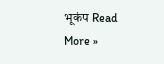भूकंप Read More »